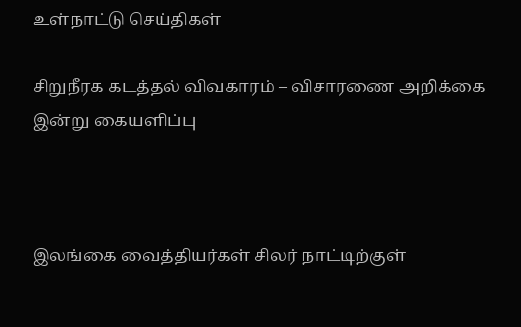உள்நாட்டு செய்திகள்

சிறுநீரக கடத்தல் விவகாரம் – விசாரணை அறிக்கை இன்று கையளிப்பு



இலங்கை வைத்தியர்கள் சிலர் நாட்டிற்குள்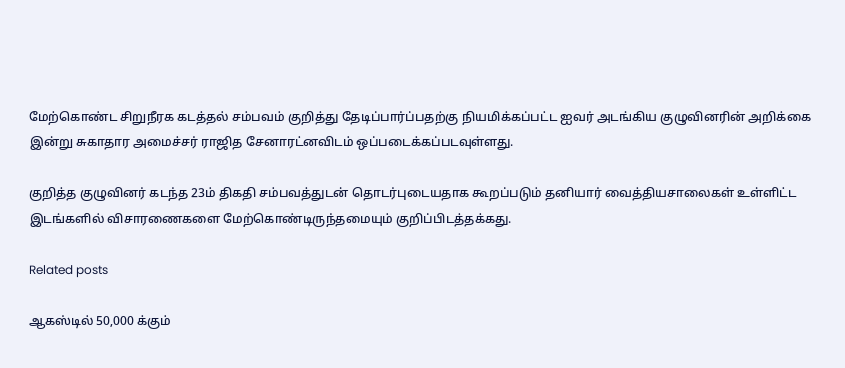மேற்கொண்ட சிறுநீரக கடத்தல் சம்பவம் குறித்து தேடிப்பார்ப்பதற்கு நியமிக்கப்பட்ட ஐவர் அடங்கிய குழுவினரின் அறிக்கை இன்று சுகாதார அமைச்சர் ராஜித சேனாரட்னவிடம் ஒப்படைக்கப்படவுள்ளது.

குறித்த குழுவினர் கடந்த 23ம் திகதி சம்பவத்துடன் தொடர்புடையதாக கூறப்படும் தனியார் வைத்தியசாலைகள் உள்ளிட்ட இடங்களில் விசாரணைகளை மேற்கொண்டிருந்தமையும் குறிப்பிடத்தக்கது.

Related posts

ஆகஸ்டில் 50,000 க்கும்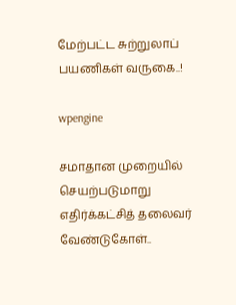மேற்பட்ட சுற்றுலாப் பயணிகள் வருகை..!

wpengine

சமாதான முறையில் செயற்படுமாறு எதிர்க்கட்சித் தலைவர் வேண்டுகோள்..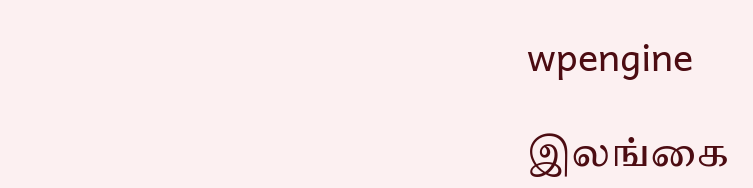wpengine

இலங்கை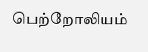பெற்றோலியம்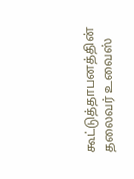கூட்டுத்தாபனத்தின் தலைவர் உவைஸ்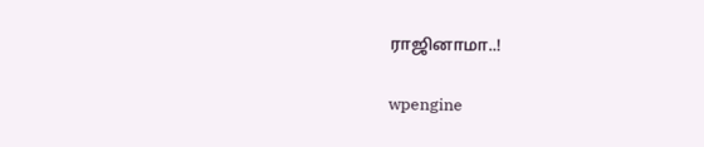ராஜினாமா..!

wpengine